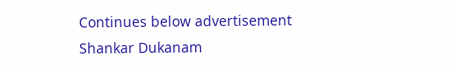Continues below advertisement
Shankar Dukanam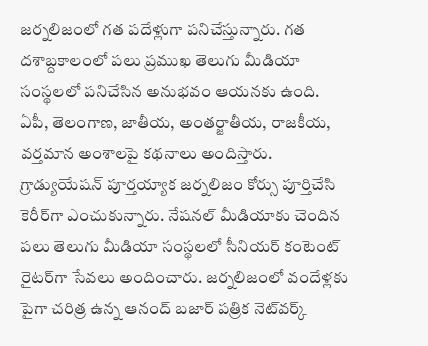జర్నలిజంలో గత పదేళ్లుగా పనిచేస్తున్నారు. గత దశాబ్దకాలంలో పలు ప్రముఖ తెలుగు మీడియా సంస్థలలో పనిచేసిన అనుభవం ఆయనకు ఉంది. ఏపీ, తెలంగాణ, జాతీయ, అంతర్జాతీయ, రాజకీయ, వర్తమాన అంశాలపై కథనాలు అందిస్తారు. గ్రాడ్యుయేషన్ పూర్తయ్యాక జర్నలిజం కోర్సు పూర్తిచేసి కెరీర్‌గా ఎంచుకున్నారు. నేషనల్ మీడియాకు చెందిన పలు తెలుగు మీడియా సంస్థలలో సీనియర్ కంటెంట్ రైటర్‌గా సేవలు అందించారు. జర్నలిజంలో వందేళ్లకు పైగా చరిత్ర ఉన్న ఆనంద్ బజార్ పత్రిక నెట్‌వర్క్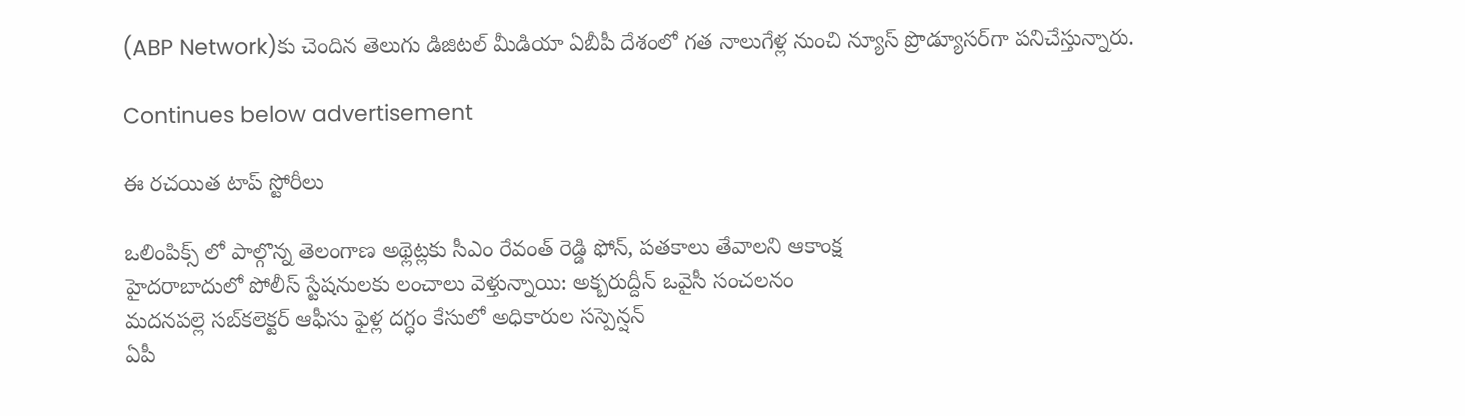(ABP Network)కు చెందిన తెలుగు డిజిటల్ మీడియా ఏబీపీ దేశంలో గత నాలుగేళ్ల నుంచి న్యూస్ ప్రొడ్యూసర్‌గా పనిచేస్తున్నారు.

Continues below advertisement

ఈ రచయిత టాప్ స్టోరీలు

ఒలింపిక్స్ లో పాల్గొన్న తెలంగాణ అథ్లెట్ల‌కు సీఎం రేవంత్ రెడ్డి ఫోన్, పతకాలు తేవాలని ఆకాంక్ష
హైదరాబాదులో పోలీస్ స్టేషనులకు లంచాలు వెళ్తున్నాయి: అక్బరుద్దీన్ ఒవైసీ సంచలనం
మదనపల్లె సబ్‌కలెక్టర్‌ ఆఫీసు ఫైళ్ల దగ్ధం కేసులో అధికారుల సస్పెన్షన్‌
ఏపీ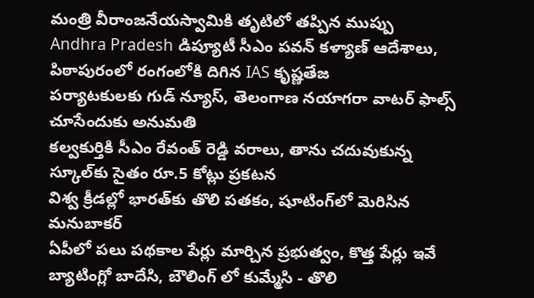మంత్రి వీరాంజనేయస్వామికి తృటిలో తప్పిన ముప్పు
Andhra Pradesh డిప్యూటీ సీఎం పవన్ కళ్యాణ్ ఆదేశాలు, పిఠాపురంలో రంగంలోకి దిగిన IAS కృష్ణతేజ
పర్యాటకులకు గుడ్ న్యూస్, తెలంగాణ నయాగరా వాటర్ ఫాల్స్ చూసేందుకు అనుమతి
కల్వకుర్తికి సీఎం రేవంత్ రెడ్డి వరాలు, తాను చదువుకున్న స్కూల్‌కు సైతం రూ.5 కోట్లు ప్రకటన
విశ్వ క్రీడల్లో భారత్‌కు తొలి పతకం, షూటింగ్‌లో మెరిసిన మనుబాకర్
ఏపీలో పలు పథకాల పేర్లు మార్చిన ప్రభుత్వం, కొత్త పేర్లు ఇవే
బ్యాటింగ్లో బాదేసి, బౌలింగ్ లో కుమ్మేసి - తొలి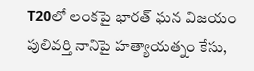T20లో లంకపై భారత్ ఘన విజయం
పులివర్తి నానిపై హత్యాయత్నం కేసు,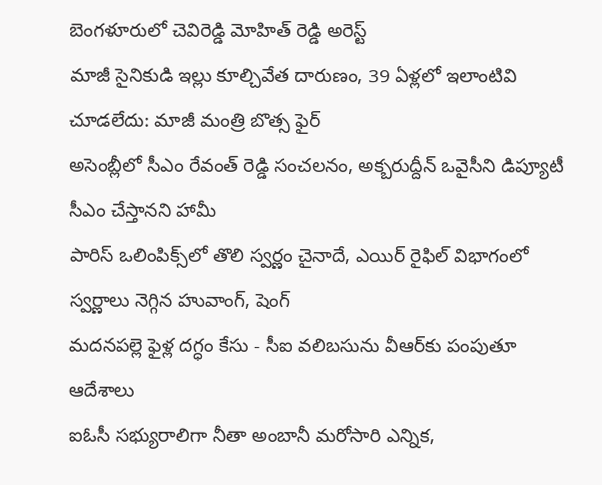బెంగళూరులో చెవిరెడ్డి మోహిత్‌ రెడ్డి అరెస్ట్
మాజీ సైనికుడి ఇల్లు కూల్చివేత దారుణం, 39 ఏళ్లలో ఇలాంటివి చూడలేదు: మాజీ మంత్రి బొత్స ఫైర్‌
అసెంబ్లీలో సీఎం రేవంత్ రెడ్డి సంచలనం, అక్బరుద్దీన్ ఒవైసీని డిప్యూటీ సీఎం చేస్తానని హామీ
పారిస్ ఒలింపిక్స్‌లో తొలి స్వర్ణం చైనాదే, ఎయిర్ రైఫిల్ విభాగంలో స్వర్ణాలు నెగ్గిన హువాంగ్, షెంగ్
మదనపల్లె ఫైళ్ల దగ్ధం కేసు - సీఐ వలిబసును వీఆర్‌కు పంపుతూ ఆదేశాలు
ఐఓసీ సభ్యురాలిగా నీతా అంబానీ మరోసారి ఎన్నిక,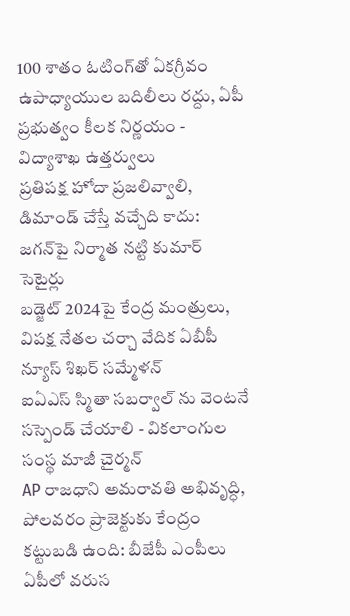100 శాతం ఓటింగ్‌తో ఏకగ్రీవం
ఉపాధ్యాయుల బదిలీలు రద్దు, ఏపీ ప్రభుత్వం కీలక నిర్ణయం - విద్యాశాఖ ఉత్తర్వులు
ప్రతిపక్ష హోదా ప్రజలివ్వాలి, డిమాండ్ చేస్తే వచ్చేది కాదు: జగన్‌పై నిర్మాత నట్టి కుమార్ సెటైర్లు
బడ్జెట్ 2024పై కేంద్ర మంత్రులు, విపక్ష నేతల చర్చా వేదిక ఏబీపీ న్యూస్ శిఖర్ సమ్మేళన్
ఐఏఎస్ స్మితా సబర్వాల్ ను వెంటనే సస్పెండ్ చేయాలి - వికలాంగుల సంస్థ మాజీ చైర్మన్
AP రాజధాని అమరావతి అభివృద్ధి, పోలవరం ప్రాజెక్టుకు కేంద్రం కట్టుబడి ఉంది: బీజేపీ ఎంపీలు
ఏపీలో వరుస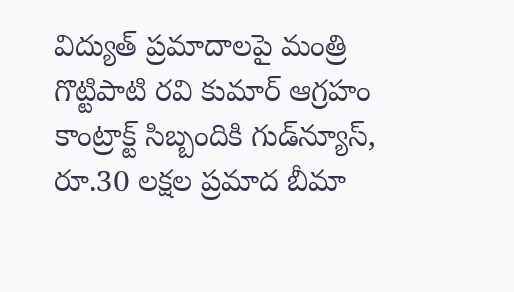విద్యుత్ ప్రమాదాలపై మంత్రి గొట్టిపాటి రవి కుమార్ ఆగ్రహం
కాంట్రాక్ట్‌ సిబ్బందికి గుడ్‌న్యూస్, రూ.30 లక్షల ప్రమాద బీమా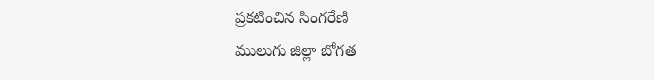ప్రకటించిన సింగరేణి
ములుగు జిల్లా బోగత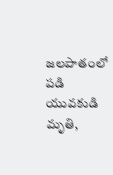జలపాతంలో పడి యువకుడి మృతి,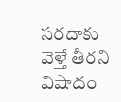సరదాకు వెళ్తే తీరని విషాదం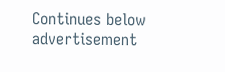Continues below advertisement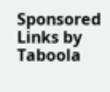Sponsored Links by Taboola